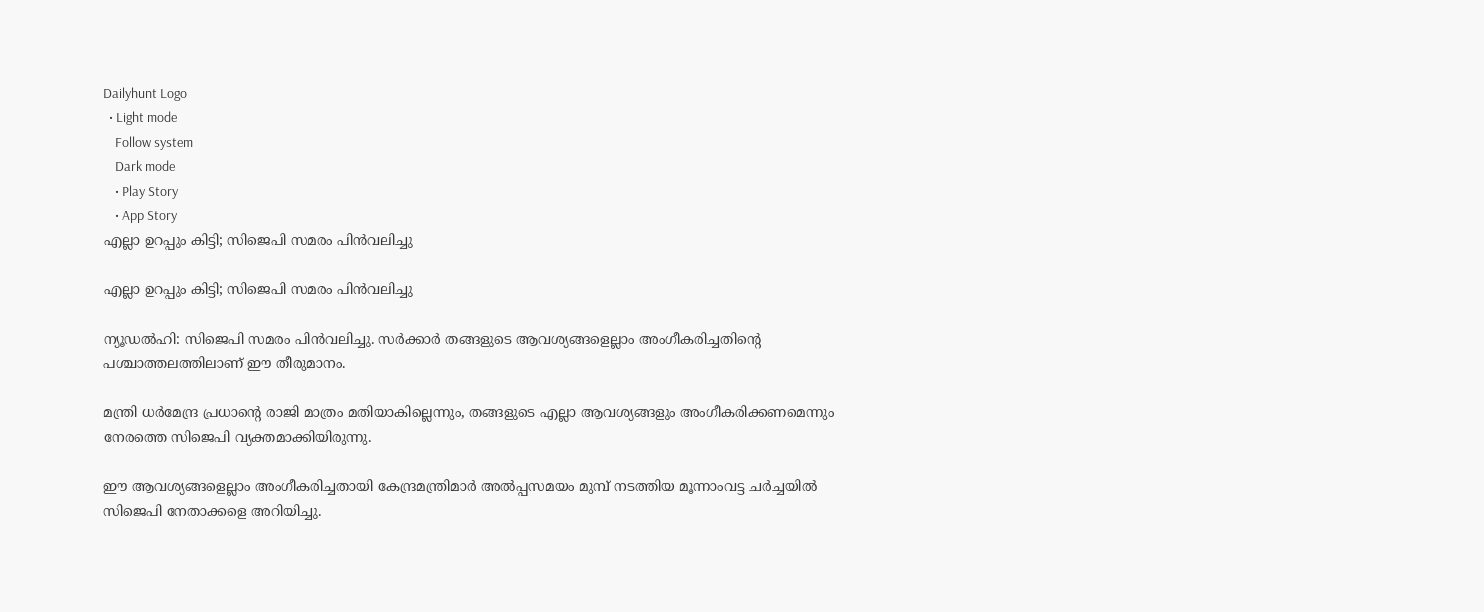Dailyhunt Logo
  • Light mode
    Follow system
    Dark mode
    • Play Story
    • App Story
എല്ലാ ഉറപ്പും കിട്ടി; സിജെപി സമരം പിൻവലിച്ചു

എല്ലാ ഉറപ്പും കിട്ടി; സിജെപി സമരം പിൻവലിച്ചു

ന്യൂഡല്‍ഹി: സിജെപി സമരം പിൻവലിച്ചു. സർക്കാർ തങ്ങളുടെ ആവശ്യങ്ങളെല്ലാം അംഗീകരിച്ചതിന്റെ പശ്ചാത്തലത്തിലാണ് ഈ തീരുമാനം.

മന്ത്രി ധർമേന്ദ്ര പ്രധാന്റെ രാജി മാത്രം മതിയാകില്ലെന്നും, തങ്ങളുടെ എല്ലാ ആവശ്യങ്ങളും അംഗീകരിക്കണമെന്നും നേരത്തെ സിജെപി വ്യക്തമാക്കിയിരുന്നു.

ഈ ആവശ്യങ്ങളെല്ലാം അംഗീകരിച്ചതായി കേന്ദ്രമന്ത്രിമാര്‍ അല്‍പ്പസമയം മുമ്പ് നടത്തിയ മൂന്നാംവട്ട ചർച്ചയില്‍ സിജെപി നേതാക്കളെ അറിയിച്ചു.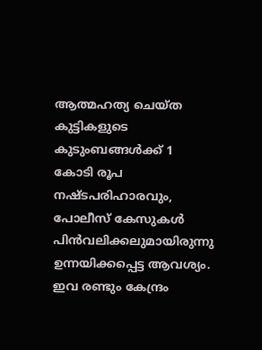ആത്മഹത്യ ചെയ്ത കുട്ടികളുടെ കുടുംബങ്ങള്‍ക്ക് 1 കോടി രൂപ നഷ്ടപരിഹാരവും, പോലീസ് കേസുകള്‍ പിൻവലിക്കലുമായിരുന്നു ഉന്നയിക്കപ്പെട്ട ആവശ്യം. ഇവ രണ്ടും കേന്ദ്രം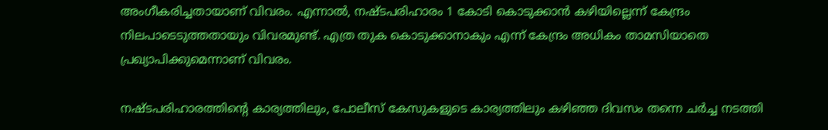അംഗീകരിച്ചതായാണ് വിവരം. എന്നാല്‍, നഷ്ടപരിഹാരം 1 കോടി കൊടുക്കാൻ കഴിയില്ലെന്ന് കേന്ദ്രം നിലപാടെടുത്തതായും വിവരമുണ്ട്. എത്ര തുക കൊടുക്കാനാകും എന്ന് കേന്ദ്രം അധികം താമസിയാതെ പ്രഖ്യാപിക്കുമെന്നാണ് വിവരം.

നഷ്ടപരിഹാരത്തിന്റെ കാര്യത്തിലും, പോലീസ് കേസുകളുടെ കാര്യത്തിലും കഴിഞ്ഞ ദിവസം തന്നെ ചർച്ച നടത്തി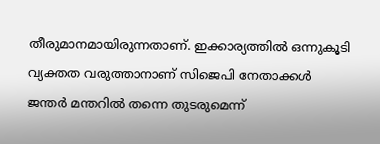തീരുമാനമായിരുന്നതാണ്. ഇക്കാര്യത്തില്‍ ഒന്നുകൂടി വ്യക്തത വരുത്താനാണ് സിജെപി നേതാക്കള്‍ ജന്തർ മന്തറില്‍ തന്നെ തുടരുമെന്ന്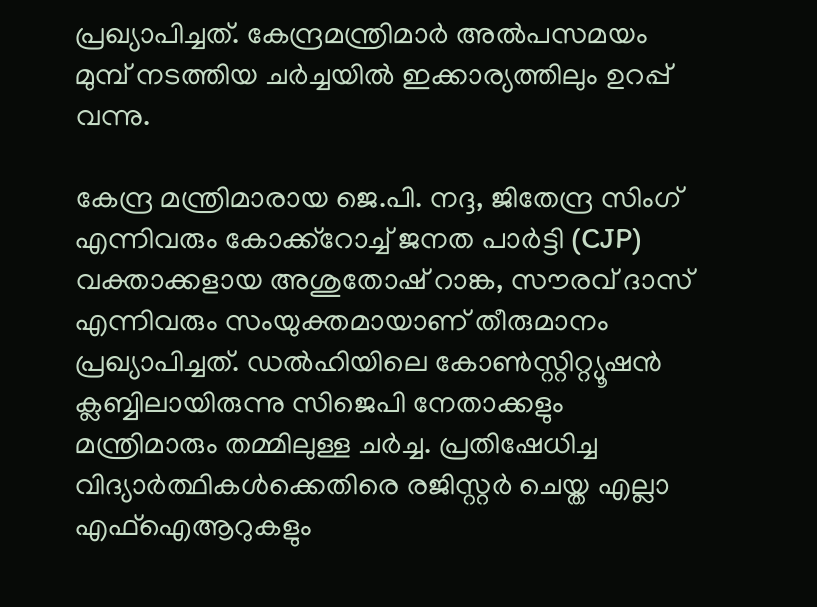പ്രഖ്യാപിച്ചത്. കേന്ദ്രമന്ത്രിമാർ അല്‍പസമയം മുമ്പ് നടത്തിയ ചർച്ചയില്‍ ഇക്കാര്യത്തിലും ഉറപ്പ് വന്നു.

കേന്ദ്ര മന്ത്രിമാരായ ജെ.പി. നദ്ദ, ജിതേന്ദ്ര സിംഗ് എന്നിവരും കോക്ക്റോച്ച്‌ ജനത പാർട്ടി (CJP) വക്താക്കളായ അശുതോഷ് റാങ്ക, സൗരവ് ദാസ് എന്നിവരും സംയുക്തമായാണ് തീരുമാനം പ്രഖ്യാപിച്ചത്. ഡല്‍ഹിയിലെ കോണ്‍സ്റ്റിറ്റ്യൂഷൻ ക്ലബ്ബിലായിരുന്നു സിജെപി നേതാക്കളും മന്ത്രിമാരും തമ്മിലുള്ള ചർച്ച. പ്രതിഷേധിച്ച വിദ്യാർത്ഥികള്‍ക്കെതിരെ രജിസ്റ്റർ ചെയ്ത എല്ലാ എഫ്‌ഐആറുകളും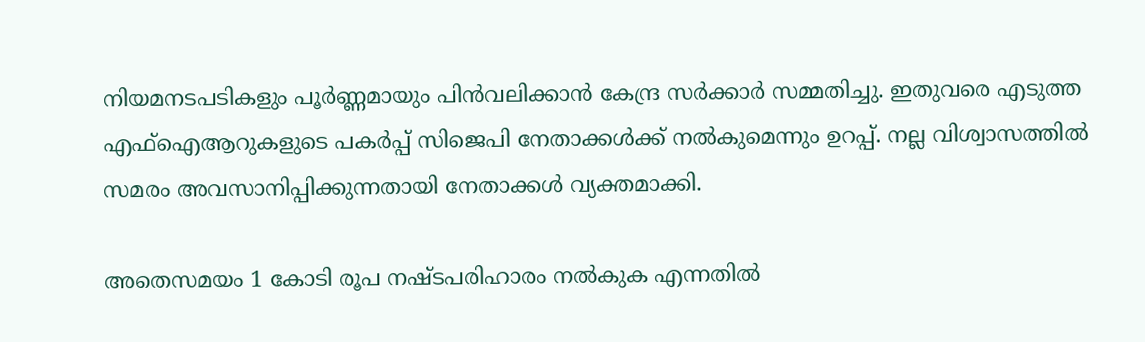നിയമനടപടികളും പൂർണ്ണമായും പിൻവലിക്കാൻ കേന്ദ്ര സർക്കാർ സമ്മതിച്ചു. ഇതുവരെ എടുത്ത എഫ്‌ഐആറുകളുടെ പകർപ്പ് സിജെപി നേതാക്കള്‍ക്ക് നല്‍കുമെന്നും ഉറപ്പ്. നല്ല വിശ്വാസത്തില്‍ സമരം അവസാനിപ്പിക്കുന്നതായി നേതാക്കള്‍ വ്യക്തമാക്കി.

അതെസമയം 1 കോടി രൂപ നഷ്ടപരിഹാരം നല്‍കുക എന്നതില്‍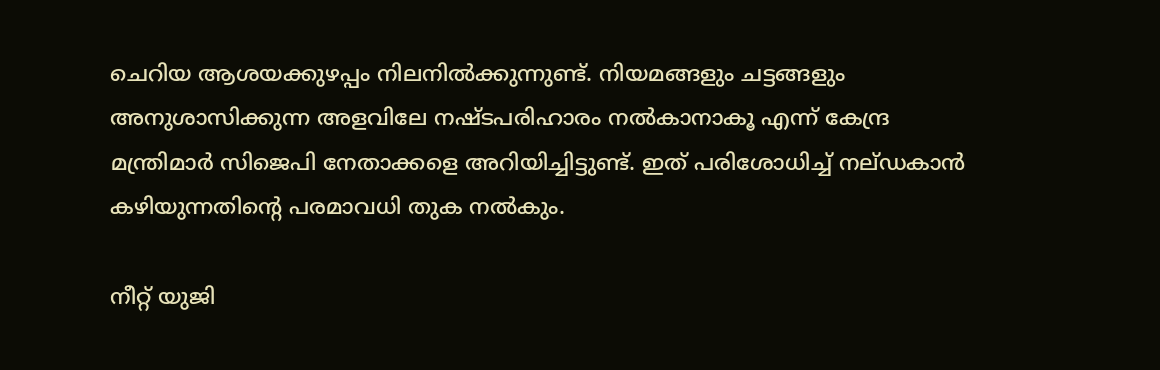ചെറിയ ആശയക്കുഴപ്പം നിലനില്‍ക്കുന്നുണ്ട്. നിയമങ്ങളും ചട്ടങ്ങളും അനുശാസിക്കുന്ന അളവിലേ നഷ്ടപരിഹാരം നല്‍കാനാകൂ എന്ന് കേന്ദ്ര മന്ത്രിമാർ സിജെപി നേതാക്കളെ അറിയിച്ചിട്ടുണ്ട്. ഇത് പരിശോധിച്ച്‌ നല്ഡകാൻ കഴിയുന്നതിന്റെ പരമാവധി തുക നല്‍കും.

നീറ്റ് യുജി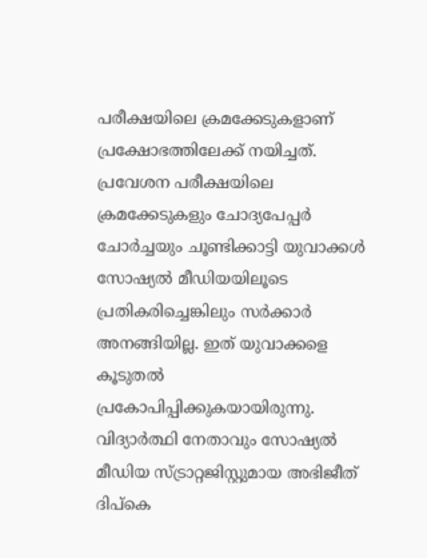പരീക്ഷയിലെ ക്രമക്കേടുകളാണ് പ്രക്ഷോഭത്തിലേക്ക് നയിച്ചത്. പ്രവേശന പരീക്ഷയിലെ ക്രമക്കേടുകളും ചോദ്യപേപ്പർ ചോർച്ചയും ചൂണ്ടിക്കാട്ടി യുവാക്കള്‍ സോഷ്യല്‍ മീഡിയയിലൂടെ പ്രതികരിച്ചെങ്കിലും സർക്കാർ അനങ്ങിയില്ല. ഇത് യുവാക്കളെ കൂടുതല്‍ പ്രകോപിപ്പിക്കുകയായിരുന്നു. വിദ്യാർത്ഥി നേതാവും സോഷ്യല്‍ മീഡിയ സ്ട്രാറ്റജിസ്റ്റുമായ അഭിജീത് ദിപ്കെ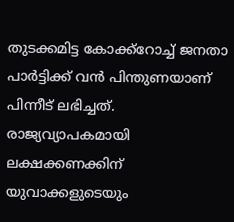തുടക്കമിട്ട കോക്ക്‌റോച്ച്‌ ജനതാ പാർട്ടിക്ക് വൻ പിന്തുണയാണ് പിന്നീട് ലഭിച്ചത്. രാജ്യവ്യാപകമായി ലക്ഷക്കണക്കിന് യുവാക്കളുടെയും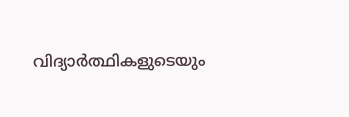വിദ്യാർത്ഥികളുടെയും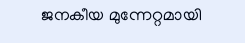ജനകീയ മുന്നേറ്റമായി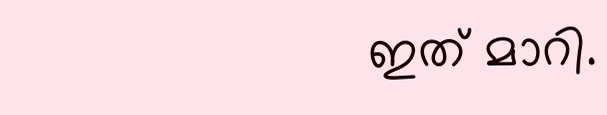ഇത് മാറി.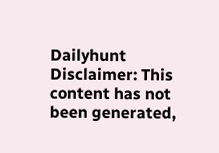Dailyhunt
Disclaimer: This content has not been generated,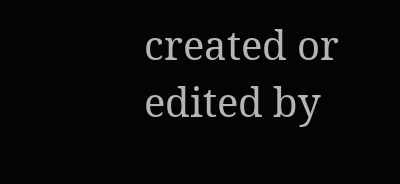created or edited by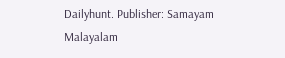Dailyhunt. Publisher: Samayam Malayalam